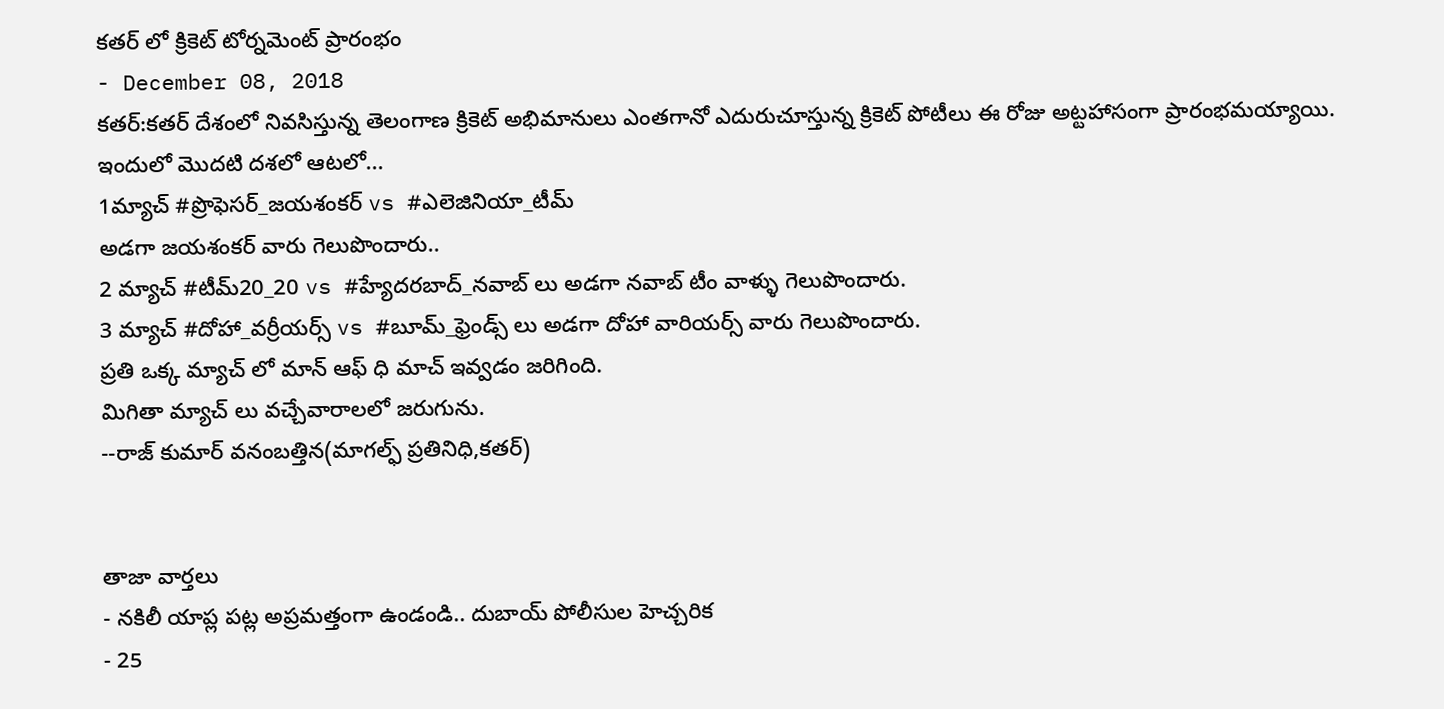కతర్ లో క్రికెట్ టోర్నమెంట్ ప్రారంభం
- December 08, 2018
కతర్:కతర్ దేశంలో నివసిస్తున్న తెలంగాణ క్రికెట్ అభిమానులు ఎంతగానో ఎదురుచూస్తున్న క్రికెట్ పోటీలు ఈ రోజు అట్టహాసంగా ప్రారంభమయ్యాయి.
ఇందులో మొదటి దశలో ఆటలో...
1మ్యాచ్ #ప్రొఫెసర్_జయశంకర్ vs #ఎలెజినియా_టీమ్
అడగా జయశంకర్ వారు గెలుపొందారు..
2 మ్యాచ్ #టీమ్20_20 vs #హ్యేదరబాద్_నవాబ్ లు అడగా నవాబ్ టీం వాళ్ళు గెలుపొందారు.
3 మ్యాచ్ #దోహా_వర్రీయర్స్ vs #బూమ్_ఫ్రెండ్స్ లు అడగా దోహా వారియర్స్ వారు గెలుపొందారు.
ప్రతి ఒక్క మ్యాచ్ లో మాన్ ఆఫ్ ధి మాచ్ ఇవ్వడం జరిగింది.
మిగితా మ్యాచ్ లు వచ్చేవారాలలో జరుగును.
--రాజ్ కుమార్ వనంబత్తిన(మాగల్ఫ్ ప్రతినిధి,కతర్)


తాజా వార్తలు
- నకిలీ యాప్ల పట్ల అప్రమత్తంగా ఉండండి.. దుబాయ్ పోలీసుల హెచ్చరిక
- 25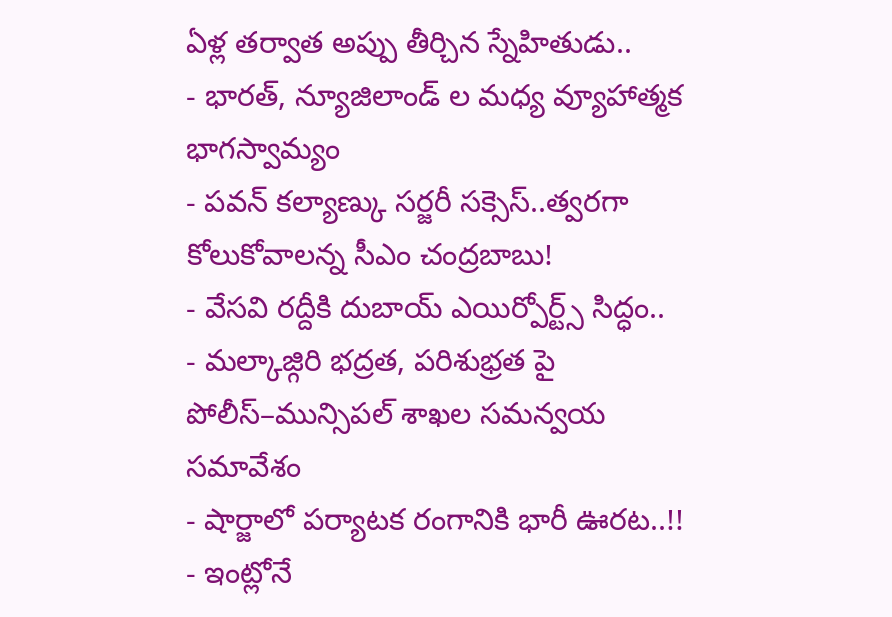ఏళ్ల తర్వాత అప్పు తీర్చిన స్నేహితుడు..
- భారత్, న్యూజిలాండ్ ల మధ్య వ్యూహాత్మక భాగస్వామ్యం
- పవన్ కల్యాణ్కు సర్జరీ సక్సెస్..త్వరగా కోలుకోవాలన్న సీఎం చంద్రబాబు!
- వేసవి రద్దీకి దుబాయ్ ఎయిర్పోర్ట్స్ సిద్ధం..
- మల్కాజ్గిరి భద్రత, పరిశుభ్రత పై పోలీస్–మున్సిపల్ శాఖల సమన్వయ సమావేశం
- షార్జాలో పర్యాటక రంగానికి భారీ ఊరట..!!
- ఇంట్లోనే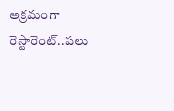అక్రమంగా రెస్టారెంట్..పలు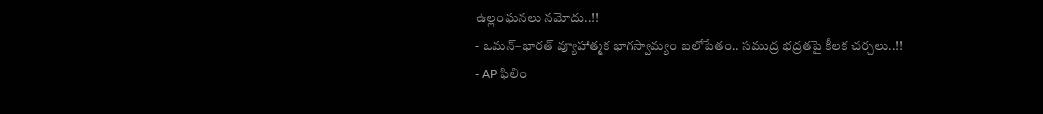ఉల్లంఘనలు నమోదు..!!
- ఒమన్–భారత్ వ్యూహాత్మక భాగస్వామ్యం బలోపేతం.. సముద్ర భద్రతపై కీలక చర్చలు..!!
- AP ఫిలిం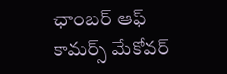ఛాంబర్ ఆఫ్ కామర్స్ మేకోవర్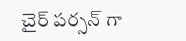చైర్ పర్సన్ గా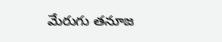మేరుగు తనూజ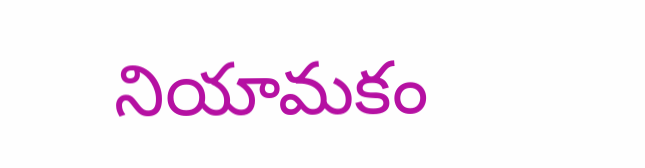నియామకం